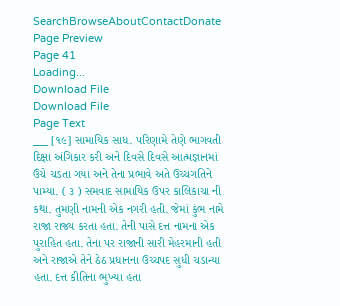SearchBrowseAboutContactDonate
Page Preview
Page 41
Loading...
Download File
Download File
Page Text
___ [૧૯] સામાયિક સાધ. પરિણામે તેણે ભાગવતી દિક્ષા અંગિકાર કરી અને દિવસે દિવસે આત્મજ્ઞાનમાં ઉંચે ચડતા ગયા અને તેના પ્રભાવે અતે ઉચ્ચગતિને પામ્યા. ( ૩ ) સમવાદ સામાયિક ઉપર કાલિકાચા ની કથા. તુમણી નામની એક નગરી હતી. જેમાં કુંભ નામે રાજા રાજ્ય કરતા હતા. તેની પાસે દત્ત નામના એક પુરાહિત હતા. તેના પર રાજાની સારી મેહરમાની હતી અને રાજાએ તેને ઠેઠ પ્રધાનના ઉચ્ચપદ સુધી ચડાન્યા હતા. દત્ત કીતિના ભુખ્યા હતા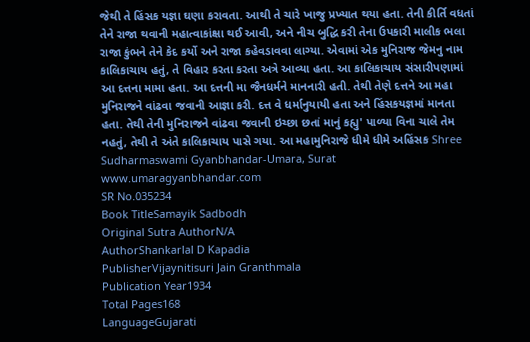જેથી તે હિંસક યજ્ઞા ઘણા કરાવતા. આથી તે ચારે ખાજુ પ્રખ્યાત થયા હતા. તેની કીર્તિ વધતાં તેને રાજા થવાની મહાત્વાકાંક્ષા થઈ આવી, અને નીચ બુદ્ધિ કરી તેના ઉપકારી માલીક ભલા રાજા કુંભને તેને કેદ કર્યો અને રાજા કહેવડાવવા લાગ્યા. એવામાં એક મુનિરાજ જેમનુ નામ કાલિકાચાય હતું, તે વિહાર કરતા કરતા અત્રે આવ્યા હતા. આ કાલિકાચાય સંસારીપણામાં આ દત્તના મામા હતા. આ દત્તની મા જૈનધર્મને માનનારી હતી. તેથી તેણે દત્તને આ મહા મુનિરાજને વાંઢવા જવાની આજ્ઞા કરી. દત્ત વે ધર્માનુયાયી હતા અને હિંસકયજ્ઞમાં માનતા હતા. તેથી તેની મુનિરાજને વાંઢવા જવાની ઇચ્છા છતાં માનું કહ્યુ' પાળ્યા વિના ચાલે તેમ નહતું, તેથી તે અંતે કાલિકાચાય પાસે ગયા. આ મહામુનિરાજે ધીમે ધીમે અહિંસક Shree Sudharmaswami Gyanbhandar-Umara, Surat www.umaragyanbhandar.com
SR No.035234
Book TitleSamayik Sadbodh
Original Sutra AuthorN/A
AuthorShankarlal D Kapadia
PublisherVijaynitisuri Jain Granthmala
Publication Year1934
Total Pages168
LanguageGujarati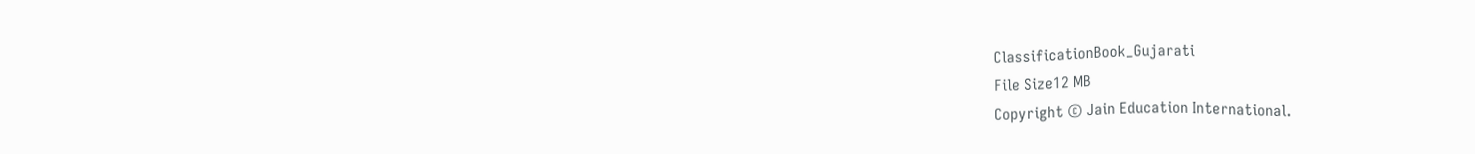ClassificationBook_Gujarati
File Size12 MB
Copyright © Jain Education International.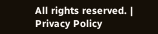All rights reserved. | Privacy Policy